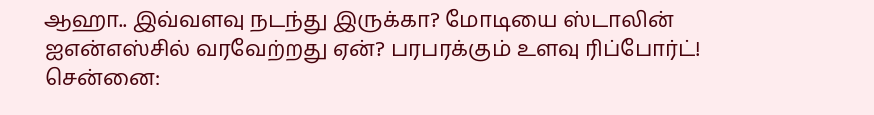ஆஹா.. இவ்வளவு நடந்து இருக்கா? மோடியை ஸ்டாலின் ஐஎன்எஸ்சில் வரவேற்றது ஏன்? பரபரக்கும் உளவு ரிப்போர்ட்!
சென்னை: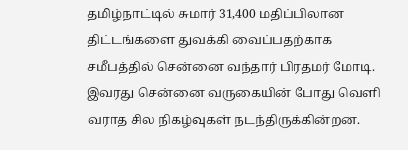தமிழ்நாட்டில் சுமார் 31,400 மதிப்பிலான திட்டங்களை துவக்கி வைப்பதற்காக சமீபத்தில் சென்னை வந்தார் பிரதமர் மோடி. இவரது சென்னை வருகையின் போது வெளி வராத சில நிகழ்வுகள் நடந்திருக்கின்றன.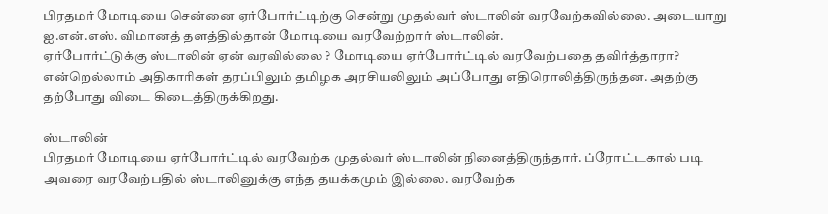பிரதமர் மோடியை சென்னை ஏர்போர்ட்டிற்கு சென்று முதல்வர் ஸ்டாலின் வரவேற்கவில்லை. அடையாறு ஐ.என்.எஸ். விமானத் தளத்தில்தான் மோடியை வரவேற்றார் ஸ்டாலின்.
ஏர்போர்ட்டுக்கு ஸ்டாலின் ஏன் வரவில்லை ? மோடியை ஏர்போர்ட்டில் வரவேற்பதை தவிர்த்தாரா? என்றெல்லாம் அதிகாரிகள் தரப்பிலும் தமிழக அரசியலிலும் அப்போது எதிரொலித்திருந்தன. அதற்கு தற்போது விடை கிடைத்திருக்கிறது.

ஸ்டாலின்
பிரதமர் மோடியை ஏர்போர்ட்டில் வரவேற்க முதல்வர் ஸ்டாலின் நினைத்திருந்தார். ப்ரோட்டகால் படி அவரை வரவேற்பதில் ஸ்டாலினுக்கு எந்த தயக்கமும் இல்லை. வரவேற்க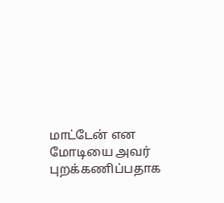மாட்டேன் என மோடியை அவர் புறக்கணிப்பதாக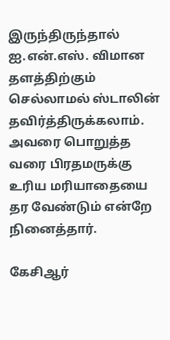இருந்திருந்தால் ஐ.என்.எஸ். விமான தளத்திற்கும் செல்லாமல் ஸ்டாலின் தவிர்த்திருக்கலாம். அவரை பொறுத்த வரை பிரதமருக்கு உரிய மரியாதையை தர வேண்டும் என்றே நினைத்தார்.

கேசிஆர்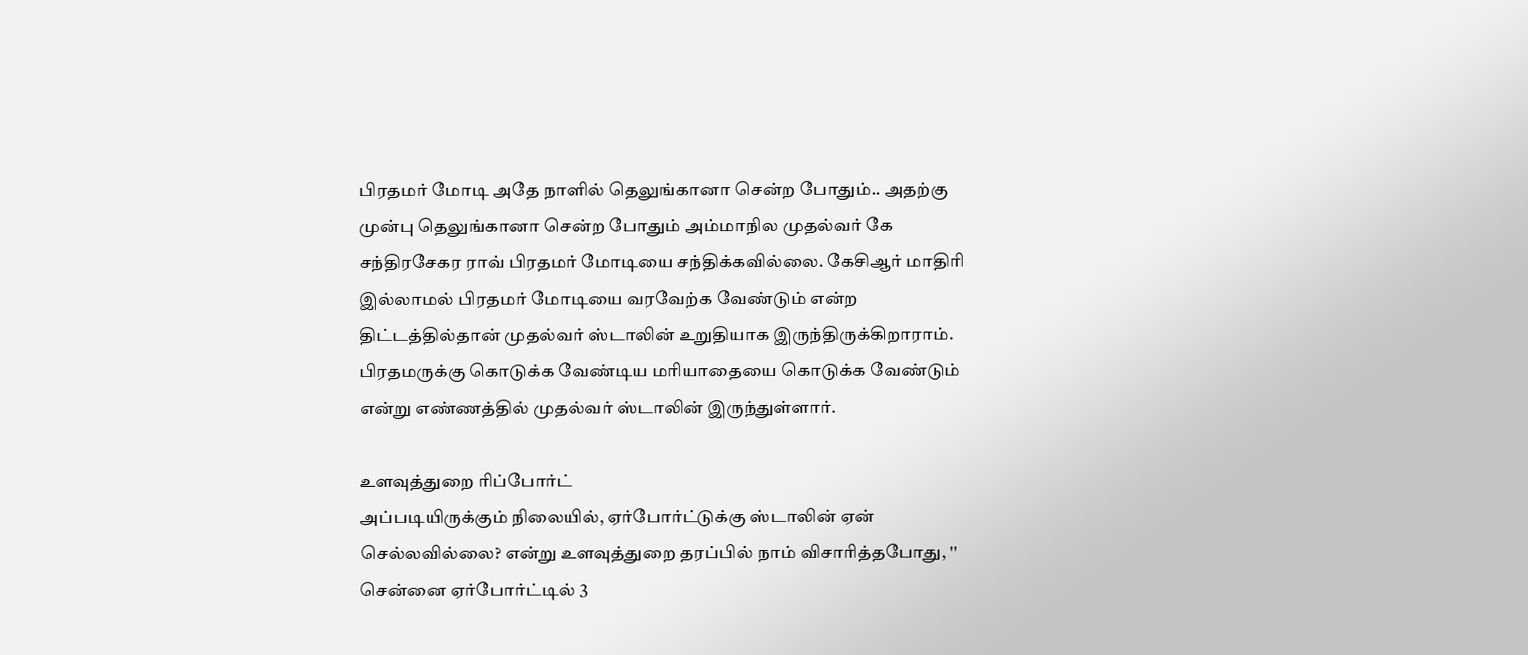பிரதமர் மோடி அதே நாளில் தெலுங்கானா சென்ற போதும்.. அதற்கு முன்பு தெலுங்கானா சென்ற போதும் அம்மாநில முதல்வர் கே சந்திரசேகர ராவ் பிரதமர் மோடியை சந்திக்கவில்லை. கேசிஆர் மாதிரி இல்லாமல் பிரதமர் மோடியை வரவேற்க வேண்டும் என்ற திட்டத்தில்தான் முதல்வர் ஸ்டாலின் உறுதியாக இருந்திருக்கிறாராம். பிரதமருக்கு கொடுக்க வேண்டிய மரியாதையை கொடுக்க வேண்டும் என்று எண்ணத்தில் முதல்வர் ஸ்டாலின் இருந்துள்ளார்.

உளவுத்துறை ரிப்போர்ட்
அப்படியிருக்கும் நிலையில், ஏர்போர்ட்டுக்கு ஸ்டாலின் ஏன் செல்லவில்லை? என்று உளவுத்துறை தரப்பில் நாம் விசாரித்தபோது, '' சென்னை ஏர்போர்ட்டில் 3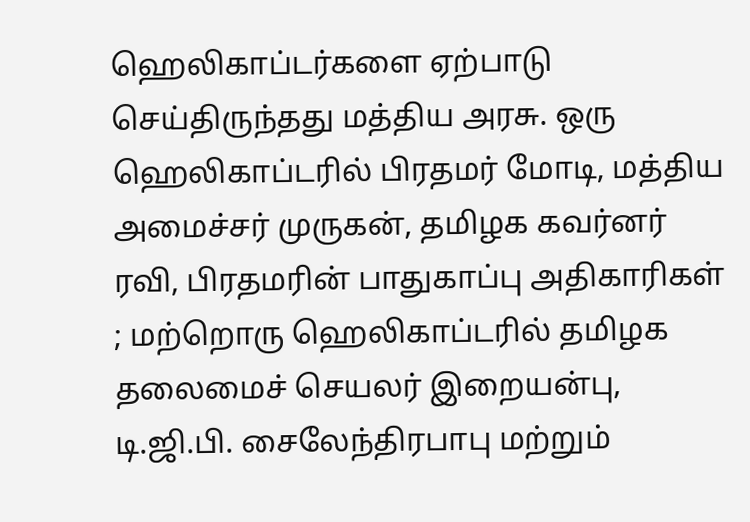ஹெலிகாப்டர்களை ஏற்பாடு செய்திருந்தது மத்திய அரசு. ஒரு ஹெலிகாப்டரில் பிரதமர் மோடி, மத்திய அமைச்சர் முருகன், தமிழக கவர்னர் ரவி, பிரதமரின் பாதுகாப்பு அதிகாரிகள் ; மற்றொரு ஹெலிகாப்டரில் தமிழக தலைமைச் செயலர் இறையன்பு, டி.ஜி.பி. சைலேந்திரபாபு மற்றும்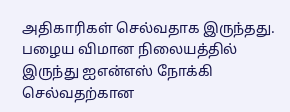அதிகாரிகள் செல்வதாக இருந்தது. பழைய விமான நிலையத்தில் இருந்து ஐஎன்எஸ் நோக்கி செல்வதற்கான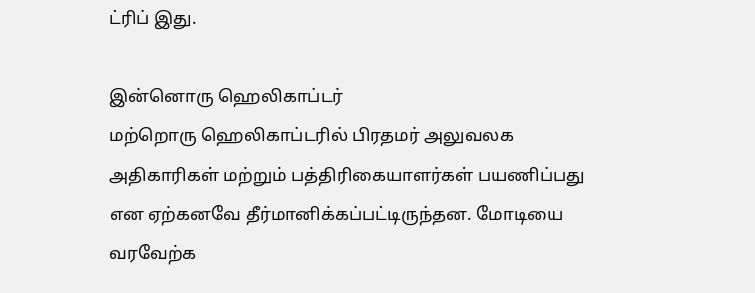ட்ரிப் இது.

இன்னொரு ஹெலிகாப்டர்
மற்றொரு ஹெலிகாப்டரில் பிரதமர் அலுவலக அதிகாரிகள் மற்றும் பத்திரிகையாளர்கள் பயணிப்பது என ஏற்கனவே தீர்மானிக்கப்பட்டிருந்தன. மோடியை வரவேற்க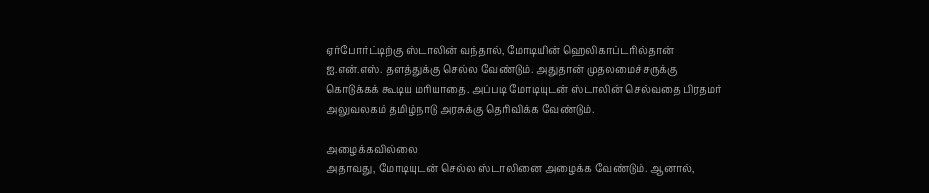ஏர்போர்ட்டிற்கு ஸ்டாலின் வந்தால், மோடியின் ஹெலிகாப்டரில்தான் ஐ.என்.எஸ். தளத்துக்கு செல்ல வேண்டும். அதுதான் முதலமைச்சருக்கு கொடுக்கக் கூடிய மரியாதை. அப்படி மோடியுடன் ஸ்டாலின் செல்வதை பிரதமர் அலுவலகம் தமிழ்நாடு அரசுக்கு தெரிவிக்க வேண்டும்.

அழைக்கவில்லை
அதாவது, மோடியுடன் செல்ல ஸ்டாலினை அழைக்க வேண்டும். ஆனால்,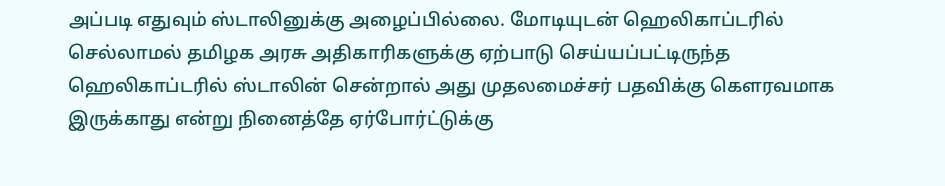அப்படி எதுவும் ஸ்டாலினுக்கு அழைப்பில்லை. மோடியுடன் ஹெலிகாப்டரில் செல்லாமல் தமிழக அரசு அதிகாரிகளுக்கு ஏற்பாடு செய்யப்பட்டிருந்த ஹெலிகாப்டரில் ஸ்டாலின் சென்றால் அது முதலமைச்சர் பதவிக்கு கௌரவமாக இருக்காது என்று நினைத்தே ஏர்போர்ட்டுக்கு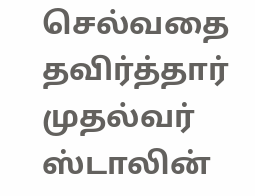செல்வதை தவிர்த்தார் முதல்வர் ஸ்டாலின்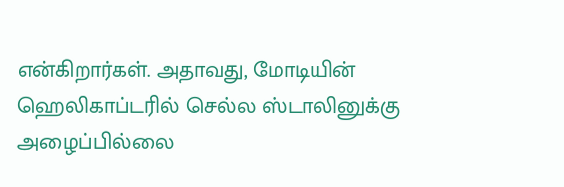என்கிறார்கள். அதாவது, மோடியின் ஹெலிகாப்டரில் செல்ல ஸ்டாலினுக்கு அழைப்பில்லை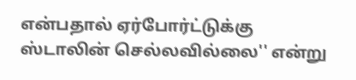என்பதால் ஏர்போர்ட்டுக்கு ஸ்டாலின் செல்லவில்லை'' என்று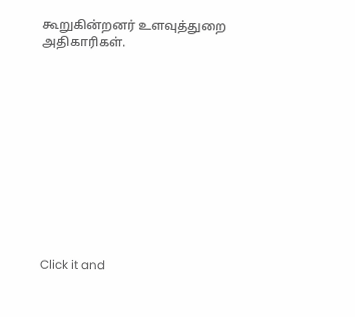கூறுகின்றனர் உளவுத்துறை அதிகாரிகள்.












Click it and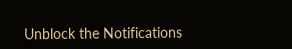Unblock the Notifications